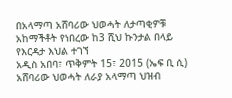በአላማጣ አሸባሪው ህወሓት ለታጣቂዎቹ አከማችቶት የነበረው ከ3 ሺህ ኩንታል በላይ የእርዳታ እህል ተገኘ
አዲስ አበባ፣ ጥቅምት 15፣ 2015 (ኤፍ ቢ ሲ) አሸባሪው ህወሓት ለራያ አላማጣ ህዝብ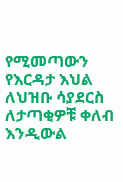የሚመጣውን የእርዳታ እህል ለህዝቡ ሳያደርስ ለታጣቂዎቹ ቀለብ እንዲውል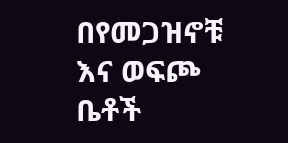በየመጋዝኖቹ እና ወፍጮ ቤቶች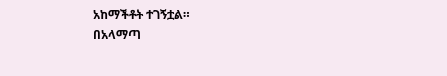አከማችቶት ተገኝቷል።
በአላማጣ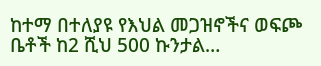ከተማ በተለያዩ የእህል መጋዝኖችና ወፍጮ ቤቶች ከ2 ሺህ 500 ኩንታል…